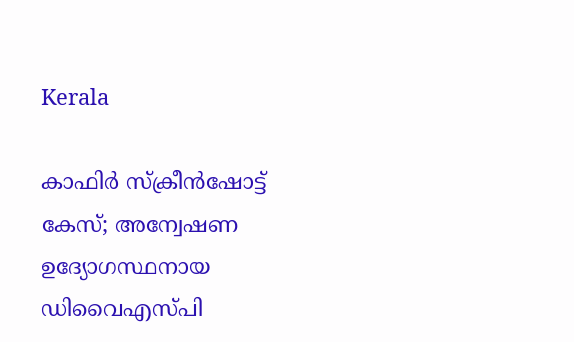Kerala

കാഫിര്‍ സ്ക്രീന്‍ഷോട്ട് കേസ്; അന്വേഷണ ഉദ്യോഗസ്ഥനായ ഡിവൈഎസ്പി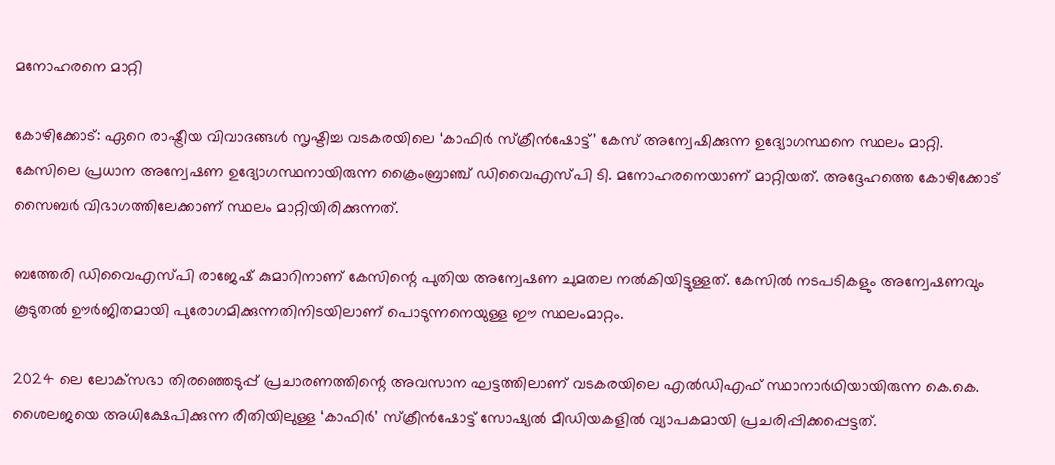മനോഹരനെ മാറ്റി

കോഴിക്കോട്: ഏറെ രാഷ്ട്രീയ വിവാദങ്ങൾ സൃഷ്ടിച്ച വടകരയിലെ ‘കാഫിര്‍ സ്ക്രീന്‍ഷോട്ട്’ കേസ് അന്വേഷിക്കുന്ന ഉദ്യോഗസ്ഥനെ സ്ഥലം മാറ്റി. കേസിലെ പ്രധാന അന്വേഷണ ഉദ്യോഗസ്ഥനായിരുന്ന ക്രൈംബ്രാഞ്ച് ഡിവൈഎസ്പി ടി. മനോഹരനെയാണ് മാറ്റിയത്. അദ്ദേഹത്തെ കോഴിക്കോട് സൈബർ വിഭാഗത്തിലേക്കാണ് സ്ഥലം മാറ്റിയിരിക്കുന്നത്.

ബത്തേരി ഡിവൈഎസ്പി രാജേഷ് കുമാറിനാണ് കേസിന്റെ പുതിയ അന്വേഷണ ചുമതല നൽകിയിട്ടുള്ളത്. കേസിൽ നടപടികളും അന്വേഷണവും കൂടുതൽ ഊർജിതമായി പുരോഗമിക്കുന്നതിനിടയിലാണ് പൊടുന്നനെയുള്ള ഈ സ്ഥലംമാറ്റം.

2024 ലെ ലോക്‌സഭാ തിരഞ്ഞെടുപ്പ് പ്രചാരണത്തിന്റെ അവസാന ഘട്ടത്തിലാണ് വടകരയിലെ എൽഡിഎഫ് സ്ഥാനാർഥിയായിരുന്ന കെ.കെ. ശൈലജയെ അധിക്ഷേപിക്കുന്ന രീതിയിലുള്ള ‘കാഫിർ’ സ്ക്രീൻഷോട്ട് സോഷ്യൽ മീഡിയകളിൽ വ്യാപകമായി പ്രചരിപ്പിക്കപ്പെട്ടത്.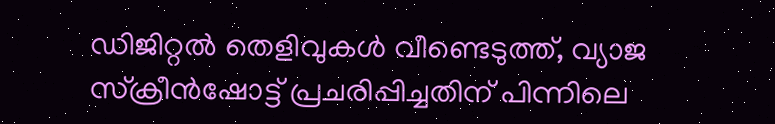ഡിജിറ്റൽ തെളിവുകൾ വീണ്ടെടുത്ത്, വ്യാജ സ്ക്രീൻഷോട്ട് പ്രചരിപ്പിച്ചതിന് പിന്നിലെ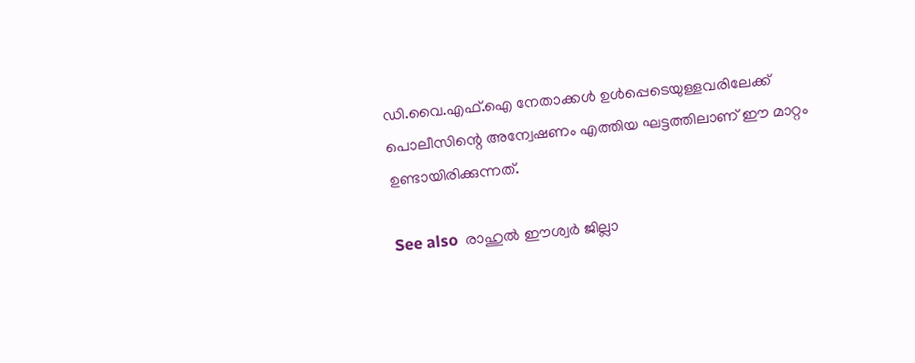ഡി.വൈ.എഫ്.ഐ നേതാക്കൾ ഉൾപ്പെടെയുള്ളവരിലേക്ക് പൊലീസിന്റെ അന്വേഷണം എത്തിയ ഘട്ടത്തിലാണ് ഈ മാറ്റം ഉണ്ടായിരിക്കുന്നത്.

See also  രാഹുൽ ഈശ്വർ ജില്ലാ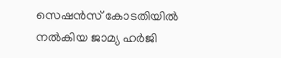സെഷൻസ് കോടതിയിൽ നൽകിയ ജാമ്യ ഹർജി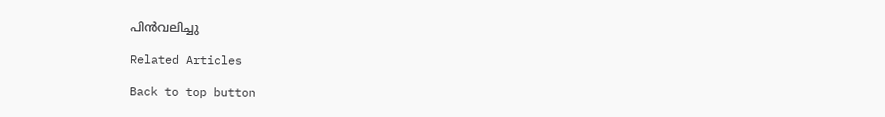പിൻവലിച്ചു

Related Articles

Back to top button